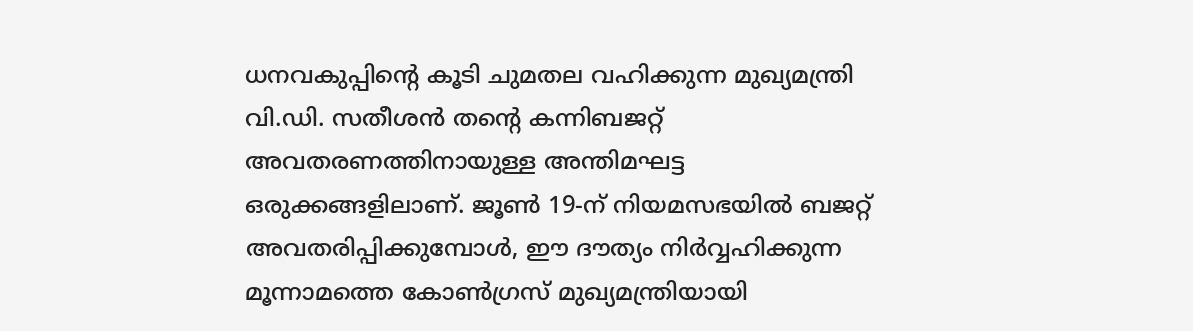ധനവകുപ്പിന്റെ കൂടി ചുമതല വഹിക്കുന്ന മുഖ്യമന്ത്രി വി.ഡി. സതീശൻ തന്റെ കന്നിബജറ്റ് അവതരണത്തിനായുള്ള അന്തിമഘട്ട
ഒരുക്കങ്ങളിലാണ്. ജൂൺ 19-ന് നിയമസഭയിൽ ബജറ്റ് അവതരിപ്പിക്കുമ്പോൾ, ഈ ദൗത്യം നിർവ്വഹിക്കുന്ന മൂന്നാമത്തെ കോൺഗ്രസ് മുഖ്യമന്ത്രിയായി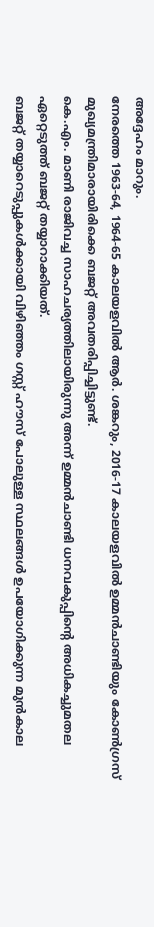അദ്ദേഹം മാറും.
നേരത്തെ 1963-64, 1964-65 കാലയളവിൽ ആർ. ശങ്കറും, 2016-17 കാലയളവിൽ ഉമ്മൻചാണ്ടിയും കോൺഗ്രസ് മുഖ്യമന്ത്രിമാരായിരിക്കെ ബജറ്റ് അവതരിപ്പിച്ചിട്ടുണ്ട്.
കെ.എം. മാണി രാജിവച്ച സാഹചര്യത്തിലായിരുന്നു അന്ന് ഉമ്മൻചാണ്ടി ധനവകുപ്പിന്റെ അധികച്ചുമതല ഏറ്റെടുത്ത് ബജറ്റ് തയ്യാറാക്കിയത്.
ബജറ്റ് തയ്യാറെടുപ്പുകൾക്കായി വിഴിഞ്ഞം ഗസ്റ്റ് ഹൗസ് പോലുള്ള സ്ഥലങ്ങൾ ഉപയോഗിക്കുന്ന മുൻകാല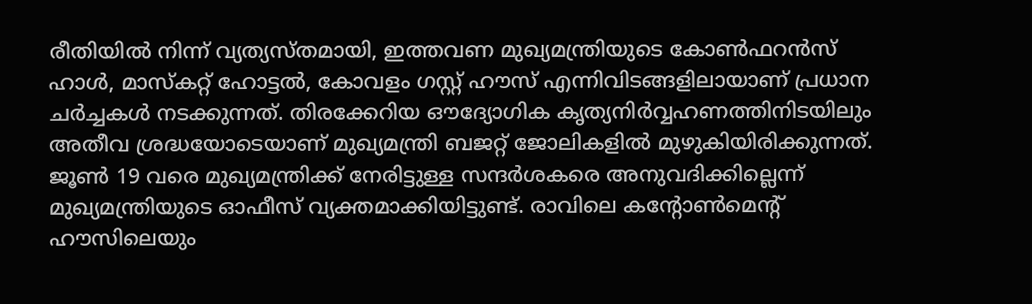രീതിയിൽ നിന്ന് വ്യത്യസ്തമായി, ഇത്തവണ മുഖ്യമന്ത്രിയുടെ കോൺഫറൻസ് ഹാൾ, മാസ്കറ്റ് ഹോട്ടൽ, കോവളം ഗസ്റ്റ് ഹൗസ് എന്നിവിടങ്ങളിലായാണ് പ്രധാന ചർച്ചകൾ നടക്കുന്നത്. തിരക്കേറിയ ഔദ്യോഗിക കൃത്യനിർവ്വഹണത്തിനിടയിലും അതീവ ശ്രദ്ധയോടെയാണ് മുഖ്യമന്ത്രി ബജറ്റ് ജോലികളിൽ മുഴുകിയിരിക്കുന്നത്.
ജൂൺ 19 വരെ മുഖ്യമന്ത്രിക്ക് നേരിട്ടുള്ള സന്ദർശകരെ അനുവദിക്കില്ലെന്ന് മുഖ്യമന്ത്രിയുടെ ഓഫീസ് വ്യക്തമാക്കിയിട്ടുണ്ട്. രാവിലെ കന്റോൺമെന്റ് ഹൗസിലെയും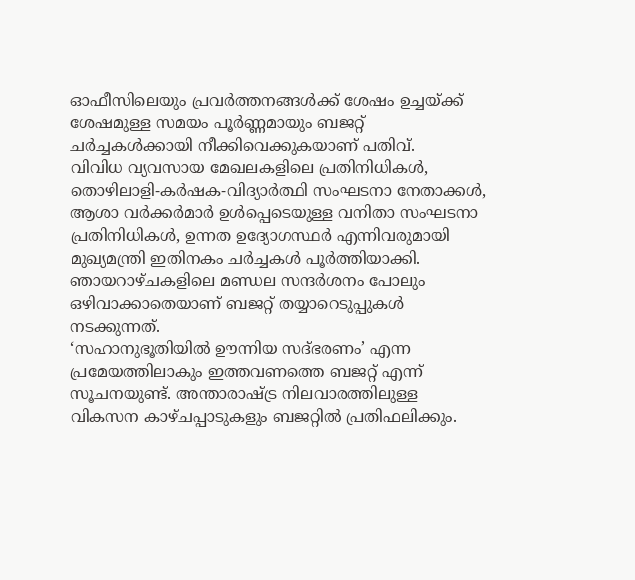ഓഫീസിലെയും പ്രവർത്തനങ്ങൾക്ക് ശേഷം ഉച്ചയ്ക്ക് ശേഷമുള്ള സമയം പൂർണ്ണമായും ബജറ്റ് ചർച്ചകൾക്കായി നീക്കിവെക്കുകയാണ് പതിവ്.
വിവിധ വ്യവസായ മേഖലകളിലെ പ്രതിനിധികൾ, തൊഴിലാളി-കർഷക-വിദ്യാർത്ഥി സംഘടനാ നേതാക്കൾ, ആശാ വർക്കർമാർ ഉൾപ്പെടെയുള്ള വനിതാ സംഘടനാ പ്രതിനിധികൾ, ഉന്നത ഉദ്യോഗസ്ഥർ എന്നിവരുമായി മുഖ്യമന്ത്രി ഇതിനകം ചർച്ചകൾ പൂർത്തിയാക്കി. ഞായറാഴ്ചകളിലെ മണ്ഡല സന്ദർശനം പോലും ഒഴിവാക്കാതെയാണ് ബജറ്റ് തയ്യാറെടുപ്പുകൾ നടക്കുന്നത്.
‘സഹാനുഭൂതിയിൽ ഊന്നിയ സദ്ഭരണം’ എന്ന പ്രമേയത്തിലാകും ഇത്തവണത്തെ ബജറ്റ് എന്ന് സൂചനയുണ്ട്. അന്താരാഷ്ട്ര നിലവാരത്തിലുള്ള വികസന കാഴ്ചപ്പാടുകളും ബജറ്റിൽ പ്രതിഫലിക്കും.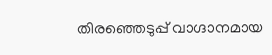തിരഞ്ഞെടുപ്പ് വാഗ്ദാനമായ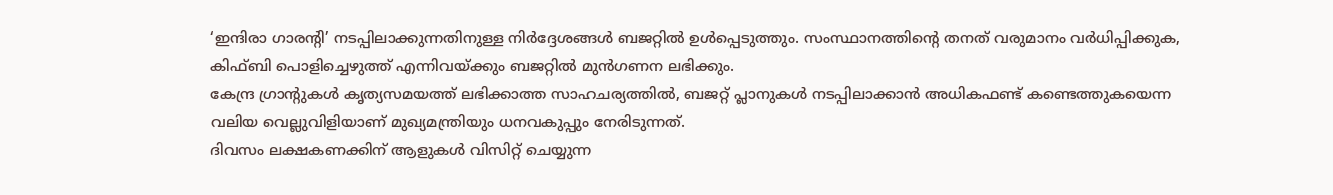‘ഇന്ദിരാ ഗാരന്റി’ നടപ്പിലാക്കുന്നതിനുള്ള നിർദ്ദേശങ്ങൾ ബജറ്റിൽ ഉൾപ്പെടുത്തും. സംസ്ഥാനത്തിന്റെ തനത് വരുമാനം വർധിപ്പിക്കുക, കിഫ്ബി പൊളിച്ചെഴുത്ത് എന്നിവയ്ക്കും ബജറ്റിൽ മുൻഗണന ലഭിക്കും.
കേന്ദ്ര ഗ്രാന്റുകൾ കൃത്യസമയത്ത് ലഭിക്കാത്ത സാഹചര്യത്തിൽ, ബജറ്റ് പ്ലാനുകൾ നടപ്പിലാക്കാൻ അധികഫണ്ട് കണ്ടെത്തുകയെന്ന വലിയ വെല്ലുവിളിയാണ് മുഖ്യമന്ത്രിയും ധനവകുപ്പും നേരിടുന്നത്.
ദിവസം ലക്ഷകണക്കിന് ആളുകൾ വിസിറ്റ് ചെയ്യുന്ന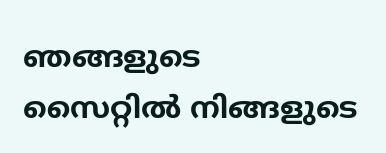ഞങ്ങളുടെ സൈറ്റിൽ നിങ്ങളുടെ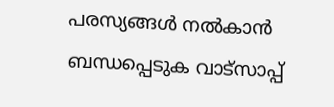പരസ്യങ്ങൾ നൽകാൻ ബന്ധപ്പെടുക വാട്സാപ്പ്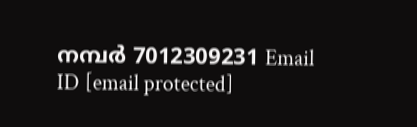നമ്പർ 7012309231 Email ID [email protected]